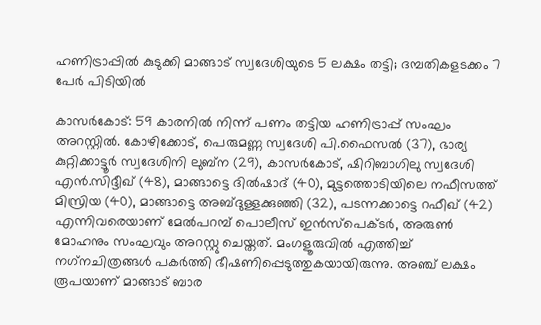ഹണിട്രാപ്പില്‍ കുടുക്കി മാങ്ങാട് സ്വദേശിയുടെ 5 ലക്ഷം തട്ടി; ദമ്പതികളടക്കം 7 പേര്‍ പിടിയില്‍

കാസര്‍കോട്: 59 കാരനില്‍ നിന്ന് പണം തട്ടിയ ഹണിട്രാപ്പ് സംഘം അറസ്റ്റില്‍. കോഴിക്കോട്, പെരുമണ്ണ സ്വദേശി പി.ഫൈസല്‍ (37), ഭാര്യ കുറ്റിക്കാട്ടൂര്‍ സ്വദേശിനി ലുബ്‌ന (29), കാസര്‍കോട്, ഷിറിബാഗിലു സ്വദേശി എന്‍.സിദ്ദീഖ് (48), മാങ്ങാട്ടെ ദില്‍ഷാദ് (40), മുട്ടത്തൊടിയിലെ നഫീസത്ത് മിസ്രിയ (40), മാങ്ങാട്ടെ അബ്ദുള്ളക്കുഞ്ഞി (32), പടന്നക്കാട്ടെ റഫീഖ് (42) എന്നിവരെയാണ് മേല്‍പറമ്പ് പൊലീസ് ഇന്‍സ്പെക്ടര്‍, അരുണ്‍ മോഹനും സംഘവും അറസ്റ്റു ചെയ്തത്. മംഗളൂരുവില്‍ എത്തിച്ച് നഗ്‌നചിത്രങ്ങള്‍ പകര്‍ത്തി ഭീഷണിപ്പെടുത്തുകയായിരുന്നു. അഞ്ച് ലക്ഷം രൂപയാണ് മാങ്ങാട് ബാര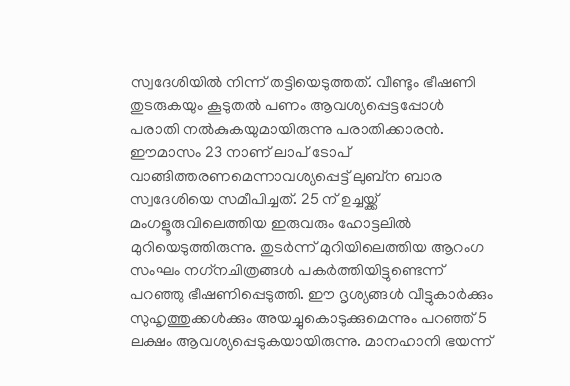സ്വദേശിയില്‍ നിന്ന് തട്ടിയെടുത്തത്. വീണ്ടും ഭീഷണി തുടരുകയും കൂടുതല്‍ പണം ആവശ്യപ്പെട്ടപ്പോള്‍ പരാതി നല്‍കുകയുമായിരുന്നു പരാതിക്കാരന്‍. ഈമാസം 23 നാണ് ലാപ് ടോപ് വാങ്ങിത്തരണമെന്നാവശ്യപ്പെട്ട് ലുബ്‌ന ബാര സ്വദേശിയെ സമീപിച്ചത്. 25 ന് ഉച്ചയ്ക്ക് മംഗളൂരുവിലെത്തിയ ഇരുവരും ഹോട്ടലില്‍ മുറിയെടുത്തിരുന്നു. തുടര്‍ന്ന് മുറിയിലെത്തിയ ആറംഗ സംഘം നഗ്‌നചിത്രങ്ങള്‍ പകര്‍ത്തിയിട്ടുണ്ടെന്ന് പറഞ്ഞു ഭീഷണിപ്പെടുത്തി. ഈ ദൃശ്യങ്ങള്‍ വീട്ടുകാര്‍ക്കും സുഹൃത്തുക്കള്‍ക്കും അയച്ചുകൊടുക്കുമെന്നും പറഞ്ഞ് 5 ലക്ഷം ആവശ്യപ്പെടുകയായിരുന്നു. മാനഹാനി ഭയന്ന്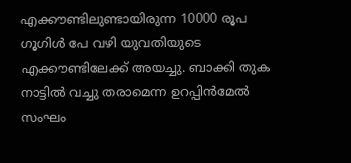എക്കൗണ്ടിലുണ്ടായിരുന്ന 10000 രൂപ ഗൂഗിള്‍ പേ വഴി യുവതിയുടെ എക്കൗണ്ടിലേക്ക് അയച്ചു. ബാക്കി തുക നാട്ടില്‍ വച്ചു തരാമെന്ന ഉറപ്പിന്‍മേല്‍ സംഘം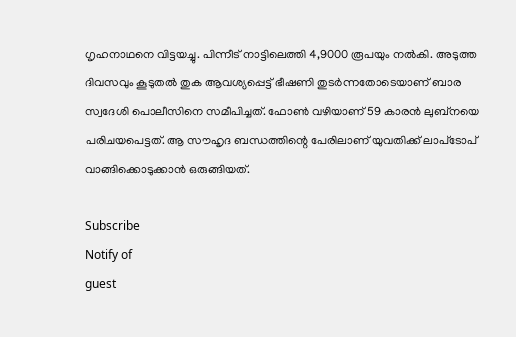ഗൃഹനാഥനെ വിട്ടയച്ചു. പിന്നീട് നാട്ടിലെത്തി 4,9000 രൂപയും നല്‍കി. അടുത്ത ദിവസവും കൂടുതല്‍ തുക ആവശ്യപ്പെട്ട് ഭീഷണി തുടര്‍ന്നതോടെയാണ് ബാര സ്വദേശി പൊലീസിനെ സമീപിച്ചത്. ഫോണ്‍ വഴിയാണ് 59 കാരന്‍ ലുബ്‌നയെ പരിചയപെട്ടത്. ആ സൗഹൃദ ബന്ധത്തിന്റെ പേരിലാണ് യുവതിക്ക് ലാപ്‌ടോപ് വാങ്ങിക്കൊടുക്കാന്‍ ഒരുങ്ങിയത്.

Subscribe
Notify of
guest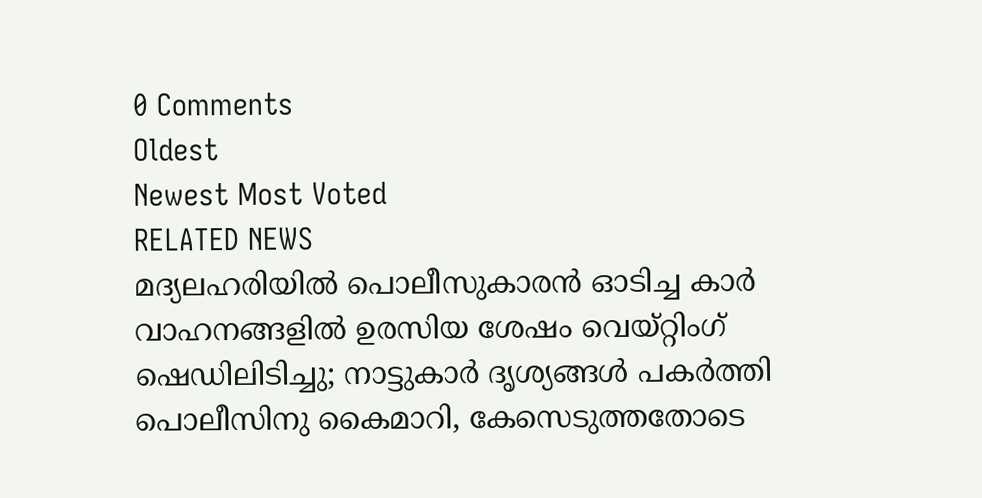0 Comments
Oldest
Newest Most Voted
RELATED NEWS
മദ്യലഹരിയില്‍ പൊലീസുകാരന്‍ ഓടിച്ച കാര്‍ വാഹനങ്ങളില്‍ ഉരസിയ ശേഷം വെയ്റ്റിംഗ് ഷെഡിലിടിച്ചു; നാട്ടുകാര്‍ ദൃശ്യങ്ങള്‍ പകര്‍ത്തി പൊലീസിനു കൈമാറി, കേസെടുത്തതോടെ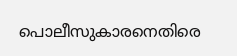പൊലീസുകാരനെതിരെ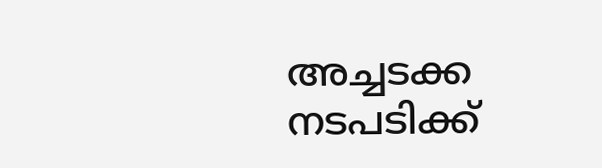അച്ചടക്ക നടപടിക്ക്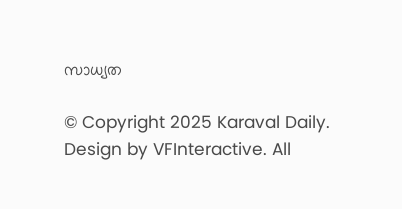സാധ്യത

© Copyright 2025 Karaval Daily. Design by VFInteractive. All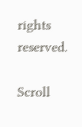rights reserved.

Scroll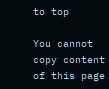to top

You cannot copy content of this page